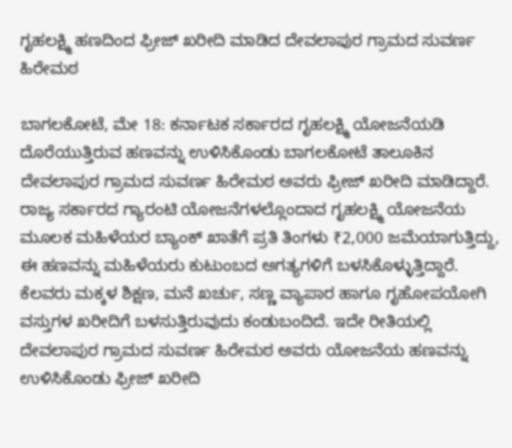ಗೃಹಲಕ್ಷ್ಮಿ ಹಣದಿಂದ ಫ್ರೀಜ್ ಖರೀದಿ ಮಾಡಿದ ದೇವಲಾಪುರ ಗ್ರಾಮದ ಸುವರ್ಣ ಹಿರೇಮಠ

ಬಾಗಲಕೋಟೆ, ಮೇ 18: ಕರ್ನಾಟಕ ಸರ್ಕಾರದ ಗೃಹಲಕ್ಷ್ಮಿ ಯೋಜನೆಯಡಿ ದೊರೆಯುತ್ತಿರುವ ಹಣವನ್ನು ಉಳಿಸಿಕೊಂಡು ಬಾಗಲಕೋಟೆ ತಾಲೂಕಿನ ದೇವಲಾಪುರ ಗ್ರಾಮದ ಸುವರ್ಣ ಹಿರೇಮಠ ಅವರು ಫ್ರೀಜ್ ಖರೀದಿ ಮಾಡಿದ್ದಾರೆ.
ರಾಜ್ಯ ಸರ್ಕಾರದ ಗ್ಯಾರಂಟಿ ಯೋಜನೆಗಳಲ್ಲೊಂದಾದ ಗೃಹಲಕ್ಷ್ಮಿ ಯೋಜನೆಯ ಮೂಲಕ ಮಹಿಳೆಯರ ಬ್ಯಾಂಕ್ ಖಾತೆಗೆ ಪ್ರತಿ ತಿಂಗಳು ₹2,000 ಜಮೆಯಾಗುತ್ತಿದ್ದು, ಈ ಹಣವನ್ನು ಮಹಿಳೆಯರು ಕುಟುಂಬದ ಅಗತ್ಯಗಳಿಗೆ ಬಳಸಿಕೊಳ್ಳುತ್ತಿದ್ದಾರೆ. ಕೆಲವರು ಮಕ್ಕಳ ಶಿಕ್ಷಣ, ಮನೆ ಖರ್ಚು, ಸಣ್ಣ ವ್ಯಾಪಾರ ಹಾಗೂ ಗೃಹೋಪಯೋಗಿ ವಸ್ತುಗಳ ಖರೀದಿಗೆ ಬಳಸುತ್ತಿರುವುದು ಕಂಡುಬಂದಿದೆ. ಇದೇ ರೀತಿಯಲ್ಲಿ ದೇವಲಾಪುರ ಗ್ರಾಮದ ಸುವರ್ಣ ಹಿರೇಮಠ ಅವರು ಯೋಜನೆಯ ಹಣವನ್ನು ಉಳಿಸಿಕೊಂಡು ಫ್ರೀಜ್ ಖರೀದಿ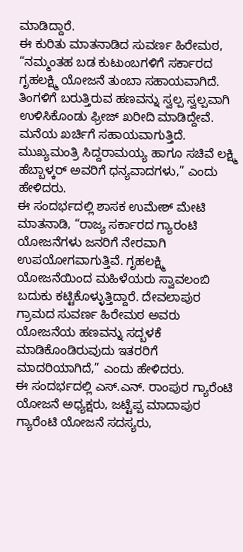ಮಾಡಿದ್ದಾರೆ.
ಈ ಕುರಿತು ಮಾತನಾಡಿದ ಸುವರ್ಣ ಹಿರೇಮಠ, “ನಮ್ಮಂತಹ ಬಡ ಕುಟುಂಬಗಳಿಗೆ ಸರ್ಕಾರದ ಗೃಹಲಕ್ಷ್ಮಿ ಯೋಜನೆ ತುಂಬಾ ಸಹಾಯವಾಗಿದೆ. ತಿಂಗಳಿಗೆ ಬರುತ್ತಿರುವ ಹಣವನ್ನು ಸ್ವಲ್ಪ ಸ್ವಲ್ಪವಾಗಿ ಉಳಿಸಿಕೊಂಡು ಫ್ರೀಜ್ ಖರೀದಿ ಮಾಡಿದ್ದೇವೆ. ಮನೆಯ ಖರ್ಚಿಗೆ ಸಹಾಯವಾಗುತ್ತಿದೆ. ಮುಖ್ಯಮಂತ್ರಿ ಸಿದ್ದರಾಮಯ್ಯ ಹಾಗೂ ಸಚಿವೆ ಲಕ್ಷ್ಮಿ ಹೆಬ್ಬಾಳ್ಕರ್ ಅವರಿಗೆ ಧನ್ಯವಾದಗಳು,” ಎಂದು ಹೇಳಿದರು.
ಈ ಸಂದರ್ಭದಲ್ಲಿ ಶಾಸಕ ಉಮೇಶ್ ಮೇಟಿ ಮಾತನಾಡಿ, “ರಾಜ್ಯ ಸರ್ಕಾರದ ಗ್ಯಾರಂಟಿ ಯೋಜನೆಗಳು ಜನರಿಗೆ ನೇರವಾಗಿ ಉಪಯೋಗವಾಗುತ್ತಿವೆ. ಗೃಹಲಕ್ಷ್ಮಿ ಯೋಜನೆಯಿಂದ ಮಹಿಳೆಯರು ಸ್ವಾವಲಂಬಿ ಬದುಕು ಕಟ್ಟಿಕೊಳ್ಳುತ್ತಿದ್ದಾರೆ. ದೇವಲಾಪುರ ಗ್ರಾಮದ ಸುವರ್ಣ ಹಿರೇಮಠ ಅವರು ಯೋಜನೆಯ ಹಣವನ್ನು ಸದ್ಬಳಕೆ ಮಾಡಿಕೊಂಡಿರುವುದು ಇತರರಿಗೆ ಮಾದರಿಯಾಗಿದೆ,” ಎಂದು ಹೇಳಿದರು.
ಈ ಸಂದರ್ಭದಲ್ಲಿ ಎಸ್.ಎನ್. ರಾಂಪುರ ಗ್ಯಾರೆಂಟಿ ಯೋಜನೆ ಅಧ್ಯಕ್ಷರು, ಜಟ್ಟೆಪ್ಪ ಮಾದಾಪುರ ಗ್ಯಾರೆಂಟಿ ಯೋಜನೆ ಸದಸ್ಯರು,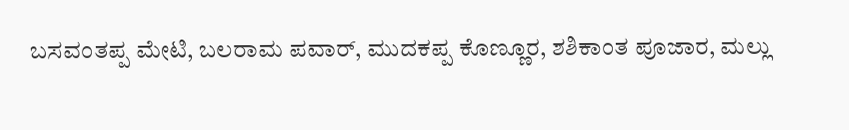ಬಸವಂತಪ್ಪ ಮೇಟಿ, ಬಲರಾಮ ಪವಾರ್, ಮುದಕಪ್ಪ ಕೊಣ್ಣೂರ, ಶಶಿಕಾಂತ ಪೂಜಾರ, ಮಲ್ಲು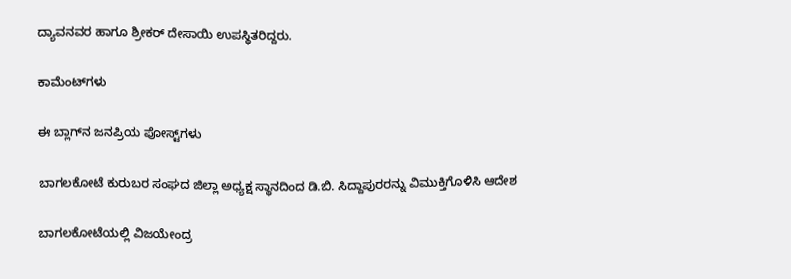ದ್ಯಾವನವರ ಹಾಗೂ ಶ್ರೀಕರ್ ದೇಸಾಯಿ ಉಪಸ್ಥಿತರಿದ್ದರು.

ಕಾಮೆಂಟ್‌ಗಳು

ಈ ಬ್ಲಾಗ್‌ನ ಜನಪ್ರಿಯ ಪೋಸ್ಟ್‌ಗಳು

ಬಾಗಲಕೋಟೆ ಕುರುಬರ ಸಂಘದ ಜಿಲ್ಲಾ ಅಧ್ಯಕ್ಷ ಸ್ಥಾನದಿಂದ ಡಿ.ಬಿ. ಸಿದ್ದಾಪುರರನ್ನು ವಿಮುಕ್ತಿಗೊಳಿಸಿ ಆದೇಶ

ಬಾಗಲಕೋಟೆಯಲ್ಲಿ ವಿಜಯೇಂದ್ರ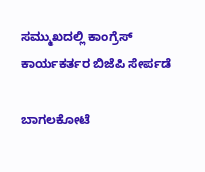ಸಮ್ಮುಖದಲ್ಲಿ ಕಾಂಗ್ರೆಸ್ ಕಾರ್ಯಕರ್ತರ ಬಿಜೆಪಿ ಸೇರ್ಪಡೆ

ಬಾಗಲಕೋಟೆ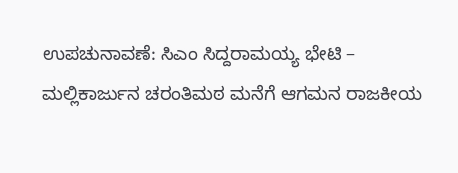ಉಪಚುನಾವಣೆ: ಸಿಎಂ ಸಿದ್ದರಾಮಯ್ಯ ಭೇಟಿ – ಮಲ್ಲಿಕಾರ್ಜುನ ಚರಂತಿಮಠ ಮನೆಗೆ ಆಗಮನ ರಾಜಕೀಯ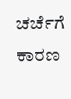ಚರ್ಚೆಗೆ ಕಾರಣ